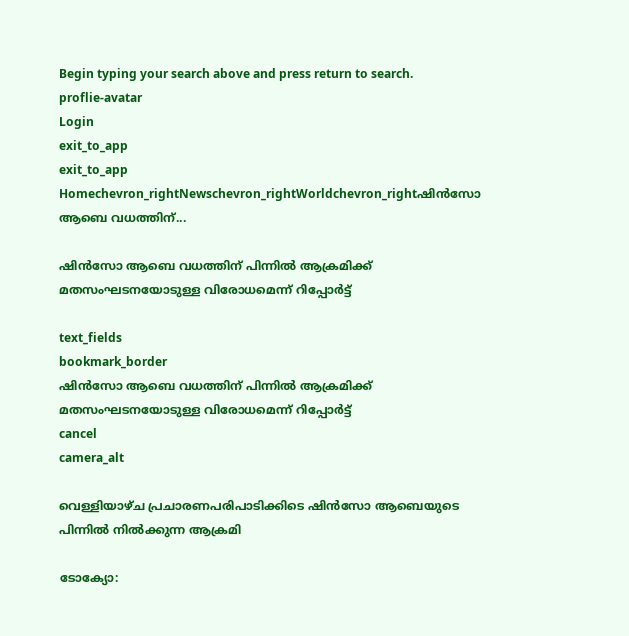Begin typing your search above and press return to search.
proflie-avatar
Login
exit_to_app
exit_to_app
Homechevron_rightNewschevron_rightWorldchevron_rightഷിൻസോ ആബെ വധത്തിന്...

ഷിൻസോ ആബെ വധത്തിന് പിന്നിൽ ആക്രമിക്ക് മതസംഘടനയോടുള്ള വിരോധമെന്ന് റിപ്പോർട്ട്

text_fields
bookmark_border
ഷിൻസോ ആബെ വധത്തിന് പിന്നിൽ ആക്രമിക്ക് മതസംഘടനയോടുള്ള വിരോധമെന്ന് റിപ്പോർട്ട്
cancel
camera_alt

വെള്ളിയാഴ്ച പ്രചാരണപരിപാടിക്കിടെ ഷിൻസോ ആബെയുടെ പിന്നിൽ നിൽക്കുന്ന ആക്രമി

ടോക്യോ: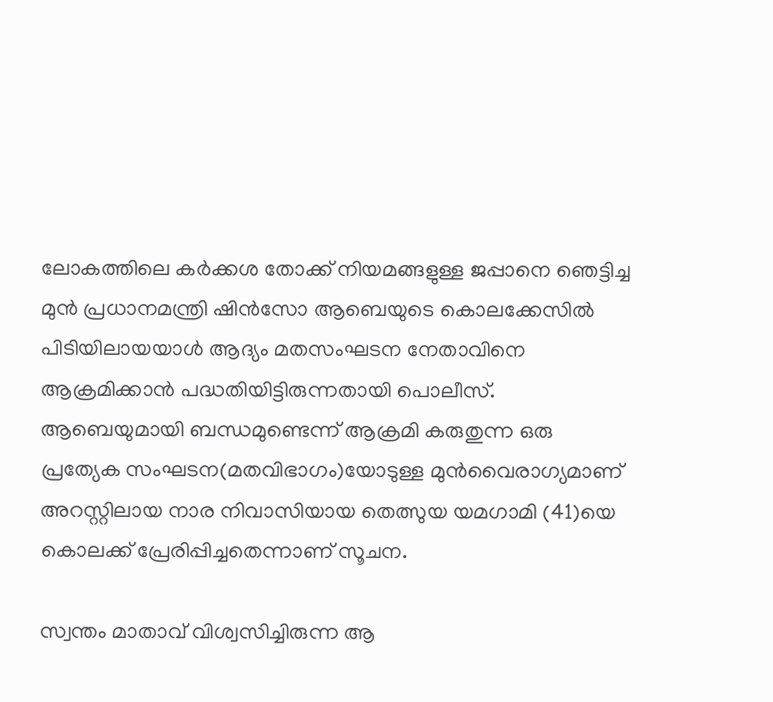ലോകത്തിലെ കർക്കശ തോക്ക് നിയമങ്ങളുള്ള ജപ്പാനെ ഞെട്ടിച്ച മുൻ പ്രധാനമന്ത്രി ഷിൻസോ ആബെയുടെ കൊലക്കേസിൽ പിടിയിലായയാൾ ആദ്യം മതസംഘടന നേതാവിനെ ആക്രമിക്കാൻ പദ്ധതിയിട്ടിരുന്നതായി പൊലീസ്. ആബെയുമായി ബന്ധമുണ്ടെന്ന് ആക്രമി കരുതുന്ന ഒരു പ്രത്യേക സംഘടന(മതവിഭാഗം)യോടുള്ള മുൻവൈരാഗ്യമാണ് അറസ്റ്റിലായ നാര നിവാസിയായ തെത്സുയ യമഗാമി (41)യെ കൊലക്ക് പ്രേരിപ്പിച്ചതെന്നാണ് സൂചന.

സ്വന്തം മാതാവ് വിശ്വസിച്ചിരുന്ന ആ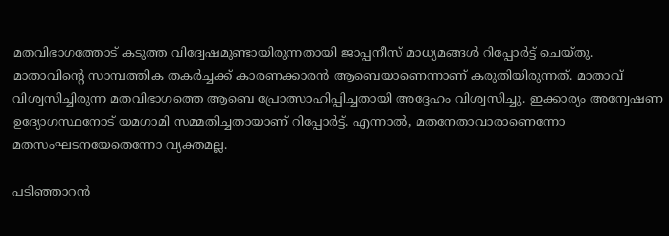മതവിഭാഗത്തോട് കടുത്ത വിദ്വേഷമുണ്ടായിരുന്നതായി ജാപ്പനീസ് മാധ്യമങ്ങൾ റിപ്പോർട്ട് ചെയ്തു. മാതാവിന്റെ സാമ്പത്തിക തകർച്ചക്ക് കാരണക്കാരൻ ആബെയാണെന്നാണ് കരുതിയിരുന്നത്. മാതാവ് വിശ്വസിച്ചിരുന്ന മതവിഭാഗത്തെ ആബെ പ്രോത്സാഹിപ്പിച്ചതായി അദ്ദേഹം വിശ്വസിച്ചു. ഇക്കാര്യം അന്വേഷണ ഉദ്യോഗസ്ഥനോട് യമഗാമി സമ്മതിച്ചതായാണ് റിപ്പോർട്ട്. എന്നാൽ, മതനേതാവാരാണെന്നോ മതസംഘടനയേതെന്നോ വ്യക്തമല്ല.

പടിഞ്ഞാറൻ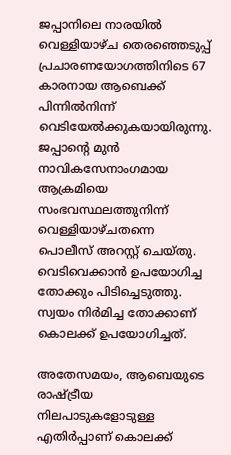ജപ്പാനിലെ നാരയിൽ വെള്ളിയാഴ്ച തെരഞ്ഞെടുപ്പ് പ്രചാരണയോഗത്തിനിടെ 67 കാരനായ ആബെക്ക് പിന്നിൽനിന്ന് വെടിയേൽക്കുകയായിരുന്നു. ജപ്പാന്റെ മുൻ നാവികസേനാംഗമായ ആക്രമിയെ സംഭവസ്ഥലത്തുനിന്ന് വെള്ളിയാഴ്ചതന്നെ പൊലീസ് അറസ്റ്റ് ചെയ്തു. വെടിവെക്കാൻ ഉപയോഗിച്ച തോക്കും പിടിച്ചെടുത്തു. സ്വയം നിർമിച്ച തോക്കാണ് കൊലക്ക് ഉപയോഗിച്ചത്.

അതേസമയം, ആബെയുടെ രാഷ്ട്രീയ നിലപാടുകളോടുള്ള എതിർപ്പാണ് കൊലക്ക്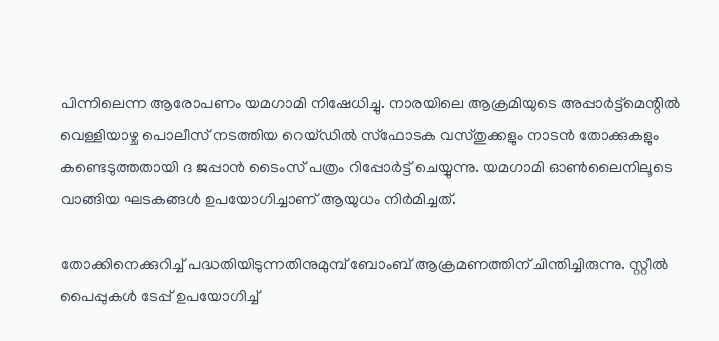പിന്നിലെന്ന ആരോപണം യമഗാമി നിഷേധിച്ചു. നാരയിലെ ആക്രമിയുടെ അപ്പാർട്ട്‌മെന്റിൽ വെള്ളിയാഴ്ച പൊലീസ് നടത്തിയ റെയ്ഡിൽ സ്‌ഫോടക വസ്തുക്കളും നാടൻ തോക്കുകളും കണ്ടെടുത്തതായി ദ ജപ്പാൻ ടൈംസ് പത്രം റിപ്പോർട്ട് ചെയ്യുന്നു. യമഗാമി ഓൺലൈനിലൂടെ വാങ്ങിയ ഘടകങ്ങൾ ഉപയോഗിച്ചാണ് ആയുധം നിർമിച്ചത്.

തോക്കിനെക്കുറിച്ച് പദ്ധതിയിടുന്നതിനുമുമ്പ് ബോംബ് ആക്രമണത്തിന് ചിന്തിച്ചിരുന്നു. സ്റ്റീൽ പൈപ്പുകൾ ടേപ്പ് ഉപയോഗിച്ച്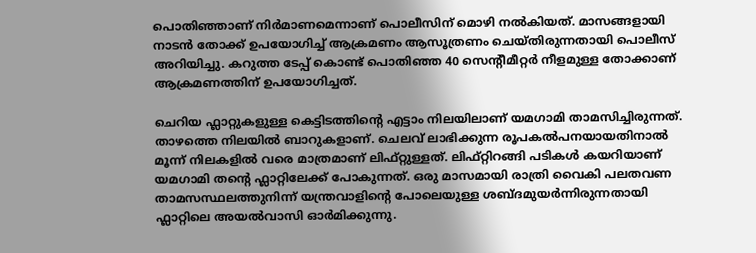പൊതിഞ്ഞാണ് നിർമാണമെന്നാണ് പൊലീസിന് മൊഴി നൽകിയത്. മാസങ്ങളായി നാടൻ തോക്ക് ഉപയോഗിച്ച് ആക്രമണം ആസൂത്രണം ചെയ്തിരുന്നതായി പൊലീസ് അറിയിച്ചു. കറുത്ത ടേപ്പ് കൊണ്ട് പൊതിഞ്ഞ 40 സെന്റീമീറ്റർ നീളമുള്ള തോക്കാണ് ആക്രമണത്തിന് ഉപയോഗിച്ചത്.

ചെറിയ ഫ്ലാറ്റുകളുള്ള കെട്ടിടത്തിന്റെ എട്ടാം നിലയിലാണ് യമഗാമി താമസിച്ചിരുന്നത്. താഴത്തെ നിലയിൽ ബാറുകളാണ്. ചെലവ് ലാഭിക്കുന്ന രൂപകൽപനയായതിനാൽ മൂന്ന് നിലകളിൽ വരെ മാത്രമാണ് ലിഫ്റ്റുള്ളത്. ലിഫ്റ്റിറങ്ങി പടികൾ കയറിയാണ് യമഗാമി തന്റെ ഫ്ലാറ്റിലേക്ക് പോകുന്നത്. ഒരു മാസമായി രാത്രി വൈകി പലതവണ താമസസ്ഥലത്തുനിന്ന് യന്ത്രവാളിന്റെ പോലെയുള്ള ശബ്ദമുയർന്നിരുന്നതായി ഫ്ലാറ്റിലെ അയൽവാസി ഓർമിക്കുന്നു.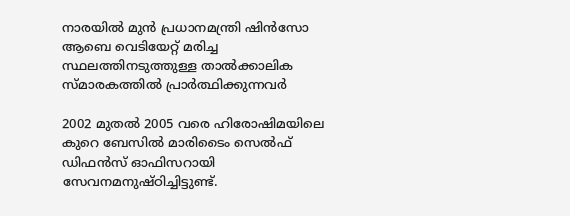നാരയിൽ മുൻ പ്രധാനമന്ത്രി ഷിൻസോ ആബെ വെടിയേറ്റ് മരിച്ച സ്ഥലത്തിനടുത്തുള്ള താൽക്കാലിക സ്മാരകത്തിൽ പ്രാർത്ഥിക്കുന്നവർ

2002 മുതൽ 2005 വരെ ഹിരോഷിമയിലെ കുറെ ബേസിൽ മാരിടൈം സെൽഫ് ഡിഫൻസ് ഓഫിസറായി സേവനമനുഷ്ഠിച്ചിട്ടുണ്ട്.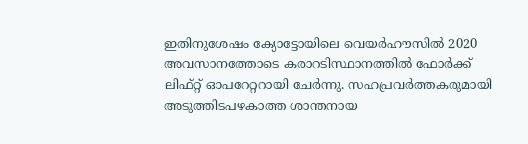ഇതിനുശേഷം ക്യോട്ടോയിലെ വെയർഹൗസിൽ 2020 അവസാനത്തോടെ കരാറടിസ്ഥാനത്തിൽ ഫോർക്ക് ലിഫ്റ്റ് ഓപറേറ്ററായി ചേർന്നു. സഹപ്രവർത്തകരുമായി അടുത്തിടപഴകാത്ത ശാന്തനായ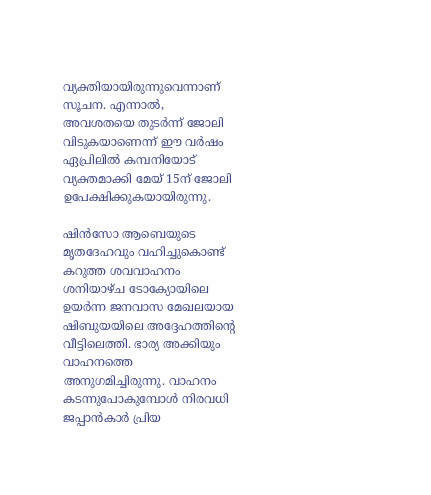വ്യക്തിയായിരുന്നുവെന്നാണ് സൂചന. എന്നാൽ, അവശതയെ തുടർന്ന് ജോലി വിടുകയാണെന്ന് ഈ വർഷം ഏപ്രിലിൽ കമ്പനിയോട് വ്യക്തമാക്കി മേയ് 15ന് ജോലി ഉപേക്ഷിക്കുകയായിരുന്നു.

ഷിൻസോ ആബെയുടെ മൃതദേഹവും വഹിച്ചുകൊണ്ട് കറുത്ത ശവവാഹനം ശനിയാഴ്ച ടോക്യോയിലെ ഉയർന്ന ജനവാസ മേഖലയായ ഷിബുയയിലെ അദ്ദേഹത്തിന്റെ വീട്ടിലെത്തി. ഭാര്യ അക്കിയും വാഹനത്തെ അനുഗമിച്ചിരുന്നു. വാഹനം കടന്നുപോകുമ്പോൾ നിരവധി ജപ്പാൻകാർ പ്രിയ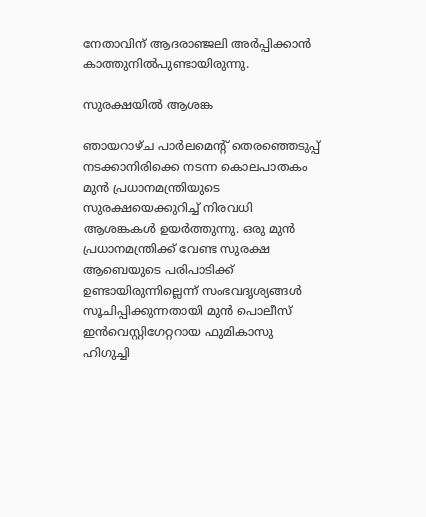നേതാവിന് ആദരാഞ്ജലി അർപ്പിക്കാൻ കാത്തുനിൽപുണ്ടായിരുന്നു.

സുരക്ഷയിൽ ആശങ്ക

ഞായറാഴ്ച പാർലമെന്റ് തെരഞ്ഞെടുപ്പ് നടക്കാനിരിക്കെ നടന്ന കൊലപാതകം മുൻ പ്രധാനമന്ത്രിയുടെ സുരക്ഷയെക്കുറിച്ച് നിരവധി ആശങ്കകൾ ഉയർത്തുന്നു. ഒരു മുൻ പ്രധാനമന്ത്രിക്ക് വേണ്ട സുരക്ഷ ആബെയുടെ പരിപാടിക്ക് ഉണ്ടായിരുന്നില്ലെന്ന് സംഭവദൃശ്യങ്ങൾ സൂചിപ്പിക്കുന്നതായി മുൻ പൊലീസ് ഇൻവെസ്റ്റിഗേറ്ററായ ഫുമികാസു ഹിഗുച്ചി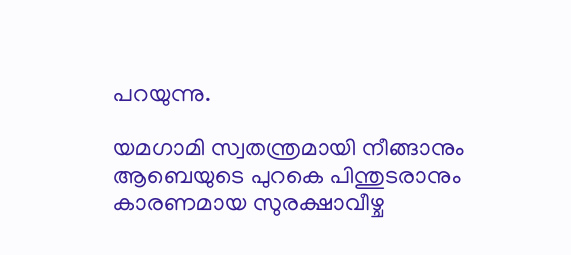പറയുന്നു.

യമഗാമി സ്വതന്ത്രമായി നീങ്ങാനും ആബെയുടെ പുറകെ പിന്തുടരാനും കാരണമായ സുരക്ഷാവീഴ്ച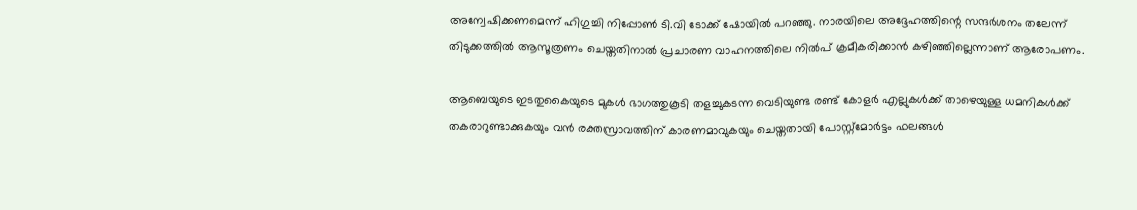അന്വേഷിക്കണമെന്ന് ഹിഗുച്ചി നിപ്പോൺ ടി.വി ടോക്ക് ഷോയിൽ പറഞ്ഞു. നാരയിലെ അദ്ദേഹത്തിന്റെ സന്ദർശനം തലേന്ന് തിടുക്കത്തിൽ ആസൂത്രണം ചെയ്തതിനാൽ പ്രചാരണ വാഹനത്തിലെ നിൽപ് ക്രമീകരിക്കാൻ കഴിഞ്ഞില്ലെന്നാണ് ആരോപണം.

ആബെയുടെ ഇടതുകൈയുടെ മുകൾ ഭാഗത്തുകൂടി തളച്ചുകടന്ന വെടിയുണ്ട രണ്ട് കോളർ എല്ലുകൾക്ക് താഴെയുള്ള ധമനികൾക്ക് തകരാറുണ്ടാക്കുകയും വൻ രക്തസ്രാവത്തിന് കാരണമാവുകയും ചെയ്തതായി പോസ്റ്റ്‌മോർട്ടം ഫലങ്ങൾ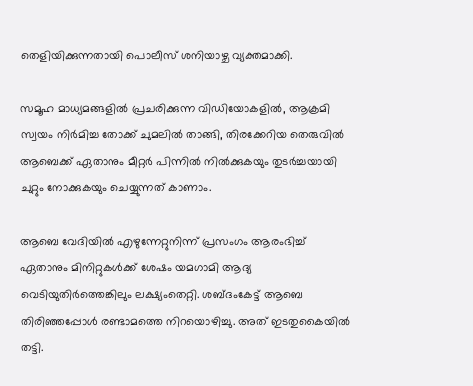തെളിയിക്കുന്നതായി പൊലീസ് ശനിയാഴ്ച വ്യക്തമാക്കി.

സമൂഹ മാധ്യമങ്ങളിൽ പ്രചരിക്കുന്ന വിഡിയോകളിൽ, ആക്രമി സ്വയം നിർമിച്ച തോക്ക് ചുമലിൽ താങ്ങി, തിരക്കേറിയ തെരുവിൽ ആബെക്ക് ഏതാനും മീറ്റർ പിന്നിൽ നിൽക്കുകയും തുടർച്ചയായി ചുറ്റും നോക്കുകയും ചെയ്യുന്നത് കാണാം.

ആബെ വേദിയിൽ എഴുന്നേറ്റുനിന്ന് പ്രസംഗം ആരംഭിച്ച് ഏതാനും മിനിറ്റുകൾക്ക് ശേഷം യമഗാമി ആദ്യ വെടിയുതിർത്തെങ്കിലും ലക്ഷ്യംതെറ്റി. ശബ്ദംകേട്ട് ആബെ തിരിഞ്ഞപ്പോൾ രണ്ടാമത്തെ നിറയൊഴിച്ചു. അത് ഇടതുകൈയിൽ തട്ടി.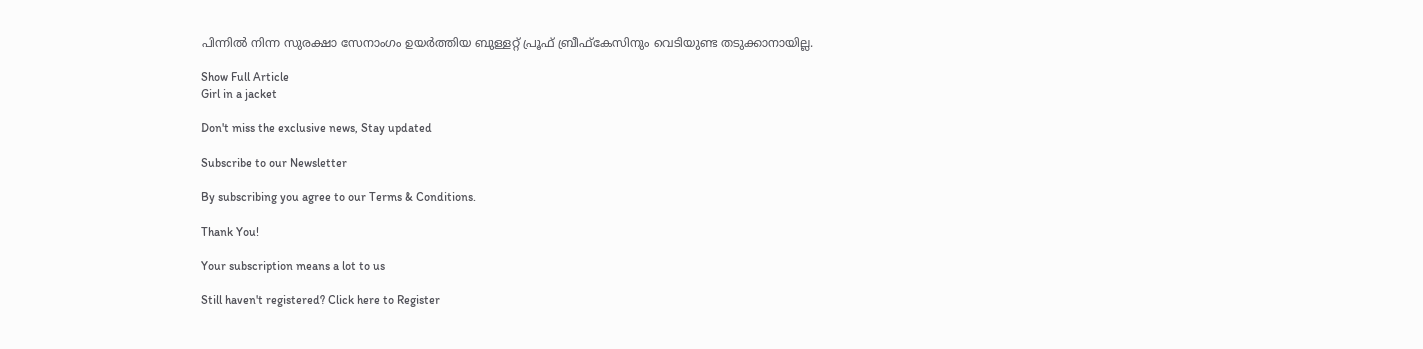പിന്നിൽ നിന്ന സുരക്ഷാ സേനാംഗം ഉയർത്തിയ ബുള്ളറ്റ് പ്രൂഫ് ബ്രീഫ്കേസിനും വെടിയുണ്ട തടുക്കാനായില്ല.

Show Full Article
Girl in a jacket

Don't miss the exclusive news, Stay updated

Subscribe to our Newsletter

By subscribing you agree to our Terms & Conditions.

Thank You!

Your subscription means a lot to us

Still haven't registered? Click here to Register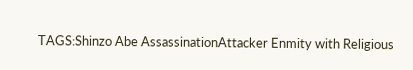TAGS:Shinzo Abe AssassinationAttacker Enmity with Religious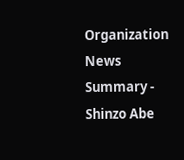Organization
News Summary - Shinzo Abe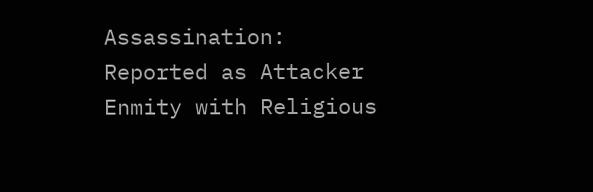Assassination: Reported as Attacker Enmity with Religious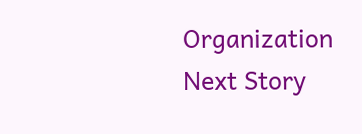Organization
Next Story